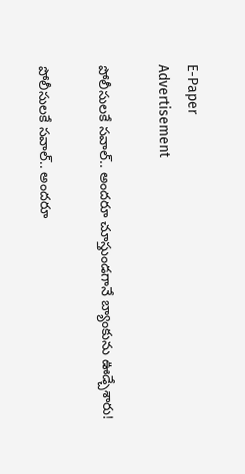E-Paper
Advertisement

పోలీసులకే సవాల్.. అందరూ చూస్తుండగానే బ్యాంకును ఊడ్చేశారు!

పోలీసులకే సవాల్.. అందరూ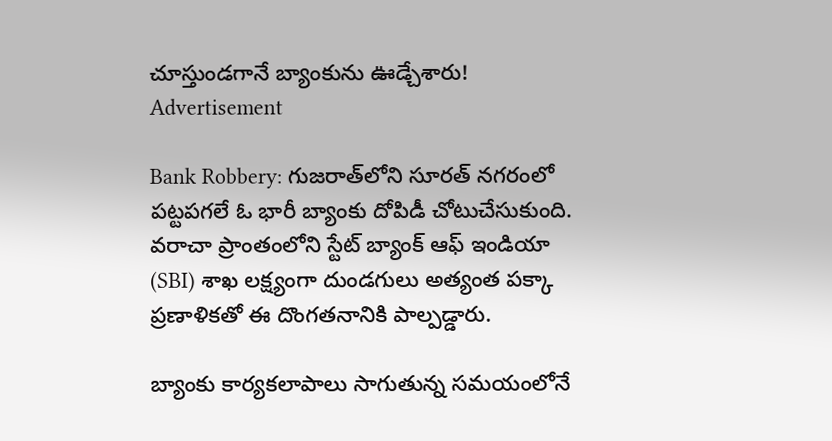చూస్తుండగానే బ్యాంకును ఊడ్చేశారు!
Advertisement

Bank Robbery: గుజరాత్‌లోని సూరత్‌ నగరంలో పట్టపగలే ఓ భారీ బ్యాంకు దోపిడీ చోటుచేసుకుంది. వరాచా ప్రాంతంలోని స్టేట్ బ్యాంక్ ఆఫ్ ఇండియా (SBI) శాఖ లక్ష్యంగా దుండగులు అత్యంత పక్కా ప్రణాళికతో ఈ దొంగతనానికి పాల్పడ్డారు.

బ్యాంకు కార్యకలాపాలు సాగుతున్న సమయంలోనే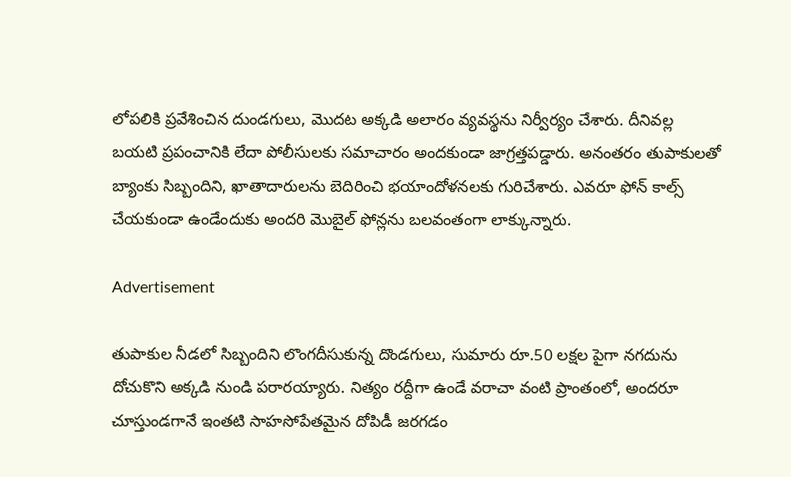లోపలికి ప్రవేశించిన దుండగులు, మొదట అక్కడి అలారం వ్యవస్థను నిర్వీర్యం చేశారు. దీనివల్ల బయటి ప్రపంచానికి లేదా పోలీసులకు సమాచారం అందకుండా జాగ్రత్తపడ్డారు. అనంతరం తుపాకులతో బ్యాంకు సిబ్బందిని, ఖాతాదారులను బెదిరించి భయాందోళనలకు గురిచేశారు. ఎవరూ ఫోన్ కాల్స్ చేయకుండా ఉండేందుకు అందరి మొబైల్ ఫోన్లను బలవంతంగా లాక్కున్నారు.

Advertisement

తుపాకుల నీడలో సిబ్బందిని లొంగదీసుకున్న దొండగులు, సుమారు రూ.50 లక్షల పైగా నగదును దోచుకొని అక్కడి నుండి పరారయ్యారు. నిత్యం రద్దీగా ఉండే వరాచా వంటి ప్రాంతంలో, అందరూ చూస్తుండగానే ఇంతటి సాహసోపేతమైన దోపిడీ జరగడం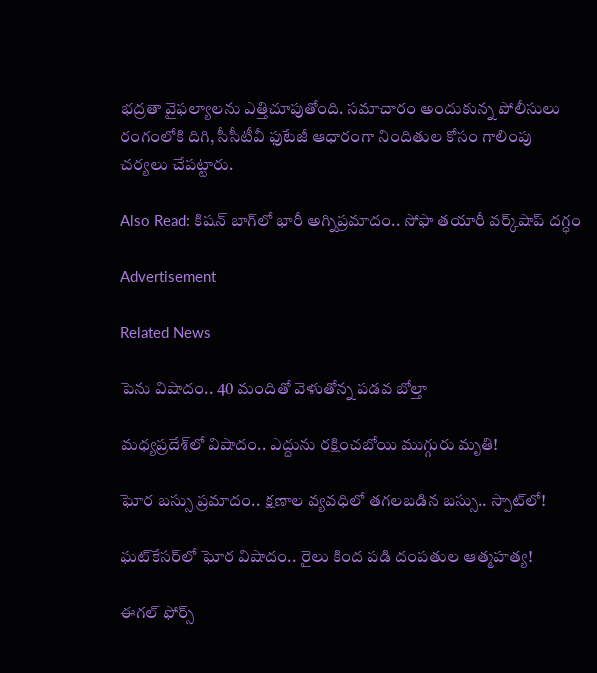భద్రతా వైఫల్యాలను ఎత్తిచూపుతోంది. సమాచారం అందుకున్న పోలీసులు రంగంలోకి దిగి, సీసీటీవీ ఫుటేజీ ఆధారంగా నిందితుల కోసం గాలింపు చర్యలు చేపట్టారు.

Also Read: కిషన్ బాగ్‌లో భారీ అగ్నిప్రమాదం.. సోఫా తయారీ వర్క్‌షాప్‌ దగ్ధం

Advertisement

Related News

పెను విషాదం.. 40 మందితో వెళుతోన్న ప‌డ‌వ బోల్తా

మధ్యప్రదేశ్‌లో విషాదం.. ఎద్దును రక్షించబోయి ముగ్గురు మృతి!

ఘోర బస్సు ప్రమాదం.. క్షణాల వ్యవధిలో తగలబడిన బస్సు.. స్పాట్‌లో!

ఘట్‌కేసర్‌లో ఘోర విషాదం.. రైలు కింద పడి దంపతుల ఆత్మహత్య!

ఈగల్ ఫోర్స్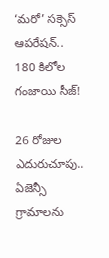‘మరో’ సక్సెస్ ఆపరేషన్.. 180 కిలోల గంజాయి సీజ్!

26 రోజుల ఎదురుచూపు.. ఏజెన్సీ గ్రామాలను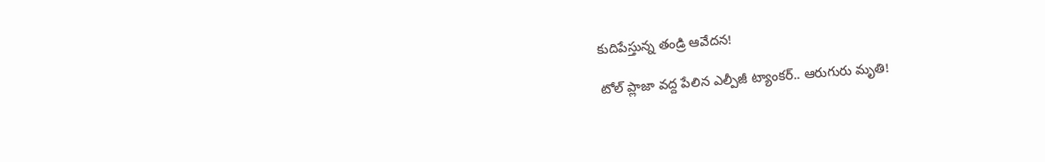కుదిపేస్తున్న తండ్రి ఆవేదన!

టోల్ ప్లాజా వద్ద పేలిన ఎల్పీజీ ట్యాంకర్.. ఆరుగురు మృతి!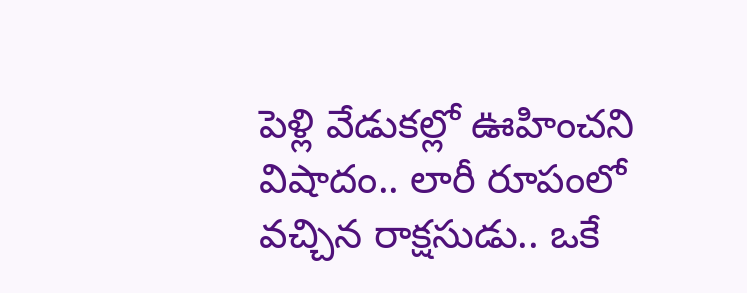పెళ్లి వేడుకల్లో ఊహించని విషాదం.. లారీ రూపంలో వచ్చిన రాక్షసుడు.. ఒకే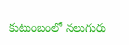కుటుంబంలో నలుగురు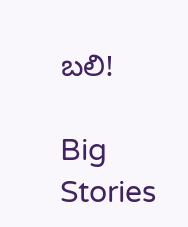బలి!

Big Stories